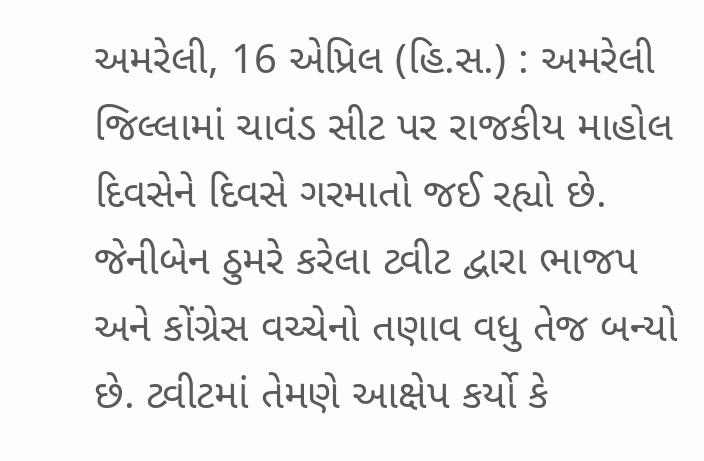અમરેલી, 16 એપ્રિલ (હિ.સ.) : અમરેલી જિલ્લામાં ચાવંડ સીટ પર રાજકીય માહોલ દિવસેને દિવસે ગરમાતો જઈ રહ્યો છે. જેનીબેન ઠુમરે કરેલા ટ્વીટ દ્વારા ભાજપ અને કોંગ્રેસ વચ્ચેનો તણાવ વધુ તેજ બન્યો છે. ટ્વીટમાં તેમણે આક્ષેપ કર્યો કે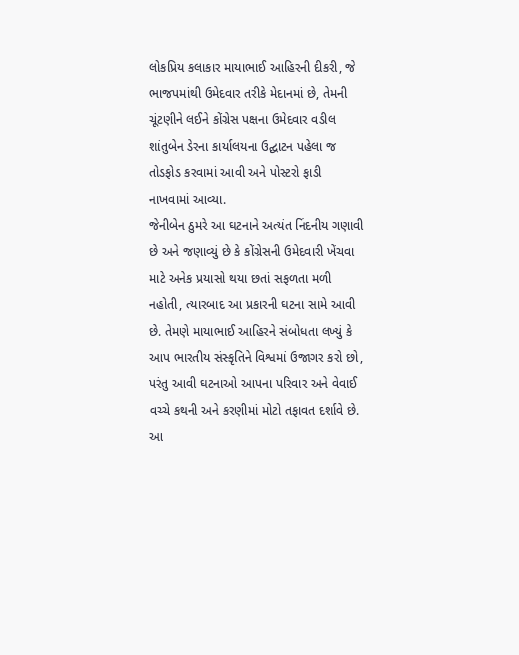લોકપ્રિય કલાકાર માયાભાઈ આહિરની દીકરી, જે ભાજપમાંથી ઉમેદવાર તરીકે મેદાનમાં છે, તેમની ચૂંટણીને લઈને કોંગ્રેસ પક્ષના ઉમેદવાર વડીલ શાંતુબેન ડેરના કાર્યાલયના ઉદ્ઘાટન પહેલા જ તોડફોડ કરવામાં આવી અને પોસ્ટરો ફાડી નાખવામાં આવ્યા.
જેનીબેન ઠુમરે આ ઘટનાને અત્યંત નિંદનીય ગણાવી છે અને જણાવ્યું છે કે કોંગ્રેસની ઉમેદવારી ખેંચવા માટે અનેક પ્રયાસો થયા છતાં સફળતા મળી નહોતી, ત્યારબાદ આ પ્રકારની ઘટના સામે આવી છે. તેમણે માયાભાઈ આહિરને સંબોધતા લખ્યું કે આપ ભારતીય સંસ્કૃતિને વિશ્વમાં ઉજાગર કરો છો, પરંતુ આવી ઘટનાઓ આપના પરિવાર અને વેવાઈ વચ્ચે કથની અને કરણીમાં મોટો તફાવત દર્શાવે છે.
આ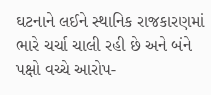ઘટનાને લઈને સ્થાનિક રાજકારણમાં ભારે ચર્ચા ચાલી રહી છે અને બંને પક્ષો વચ્ચે આરોપ-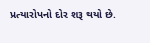પ્રત્યારોપનો દોર શરૂ થયો છે.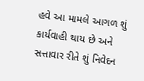હવે આ મામલે આગળ શું કાર્યવાહી થાય છે અને સત્તાવાર રીતે શું નિવેદન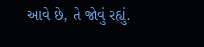આવે છે, તે જોવું રહ્યું.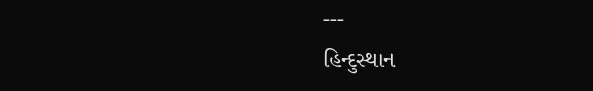---
હિન્દુસ્થાન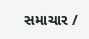સમાચાર /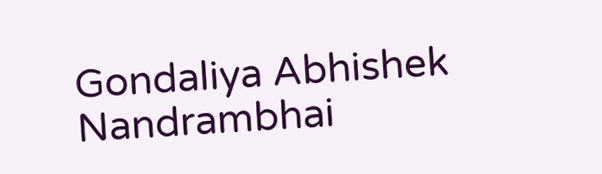Gondaliya Abhishek Nandrambhai